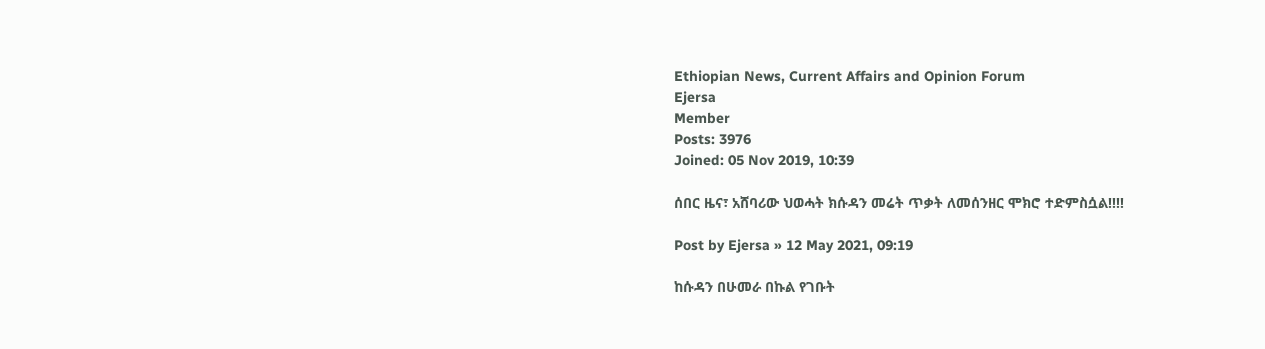Ethiopian News, Current Affairs and Opinion Forum
Ejersa
Member
Posts: 3976
Joined: 05 Nov 2019, 10:39

ሰበር ዜና፣ አሸባሪው ህወሓት ክሱዳን መሬት ጥቃት ለመሰንዘር ሞክሮ ተድምስሷል!!!!

Post by Ejersa » 12 May 2021, 09:19

ከሱዳን በሁመራ በኩል የገቡት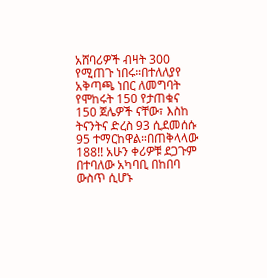አሸባሪዎች ብዛት 300 የሚጠጉ ነበሩ።በተለለያየ አቅጣጫ ነበር ለመግባት የሞከሩት 150 የታጠቁና 150 ጀሌዎች ናቸው፣ እስከ ትናንትና ድረስ 93 ሲደመሰሱ 95 ተማርከዋል።በጠቅላላው 188!! አሁን ቀሪዎቹ ደጋጉም በተባለው አካባቢ በከበባ ውስጥ ሲሆኑ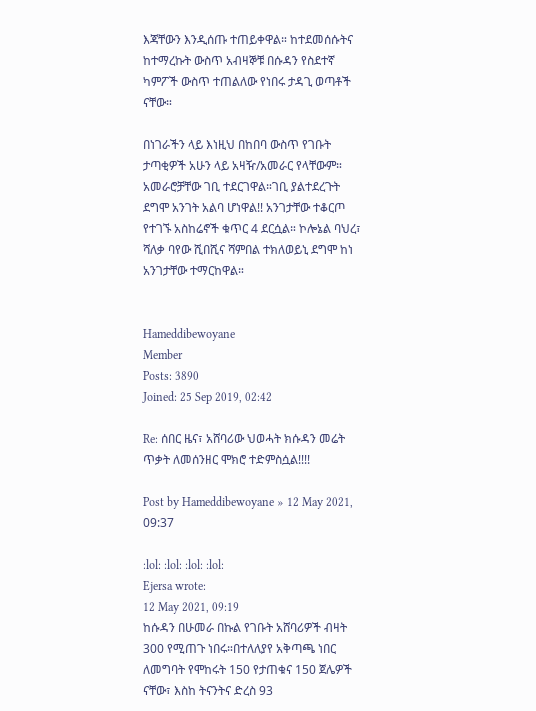እጃቸውን እንዲሰጡ ተጠይቀዋል። ከተደመሰሱትና ከተማረኩት ውስጥ አብዛኞቹ በሱዳን የስደተኛ ካምፖች ውስጥ ተጠልለው የነበሩ ታዳጊ ወጣቶች ናቸው።

በነገራችን ላይ እነዚህ በከበባ ውስጥ የገቡት ታጣቂዎች አሁን ላይ አዛዥ/አመራር የላቸውም። አመራሮቻቸው ገቢ ተደርገዋል።ገቢ ያልተደረጉት ደግሞ አንገት አልባ ሆነዋል!! አንገታቸው ተቆርጦ የተገኙ አስከሬኖች ቁጥር 4 ደርሷል። ኮሎኔል ባህረ፣ ሻለቃ ባየው ሺበሺና ሻምበል ተክለወይኒ ደግሞ ከነ አንገታቸው ተማርከዋል።


Hameddibewoyane
Member
Posts: 3890
Joined: 25 Sep 2019, 02:42

Re: ሰበር ዜና፣ አሸባሪው ህወሓት ክሱዳን መሬት ጥቃት ለመሰንዘር ሞክሮ ተድምስሷል!!!!

Post by Hameddibewoyane » 12 May 2021, 09:37

:lol: :lol: :lol: :lol:
Ejersa wrote:
12 May 2021, 09:19
ከሱዳን በሁመራ በኩል የገቡት አሸባሪዎች ብዛት 300 የሚጠጉ ነበሩ።በተለለያየ አቅጣጫ ነበር ለመግባት የሞከሩት 150 የታጠቁና 150 ጀሌዎች ናቸው፣ እስከ ትናንትና ድረስ 93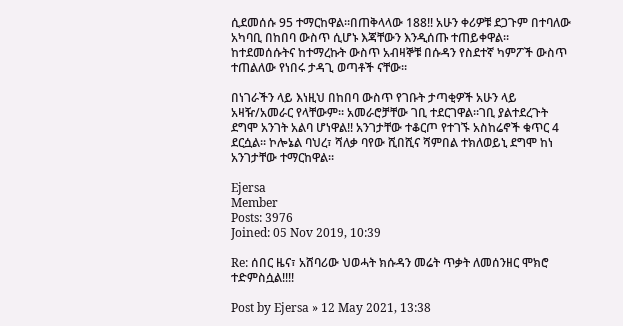ሲደመሰሱ 95 ተማርከዋል።በጠቅላላው 188!! አሁን ቀሪዎቹ ደጋጉም በተባለው አካባቢ በከበባ ውስጥ ሲሆኑ እጃቸውን እንዲሰጡ ተጠይቀዋል። ከተደመሰሱትና ከተማረኩት ውስጥ አብዛኞቹ በሱዳን የስደተኛ ካምፖች ውስጥ ተጠልለው የነበሩ ታዳጊ ወጣቶች ናቸው።

በነገራችን ላይ እነዚህ በከበባ ውስጥ የገቡት ታጣቂዎች አሁን ላይ አዛዥ/አመራር የላቸውም። አመራሮቻቸው ገቢ ተደርገዋል።ገቢ ያልተደረጉት ደግሞ አንገት አልባ ሆነዋል!! አንገታቸው ተቆርጦ የተገኙ አስከሬኖች ቁጥር 4 ደርሷል። ኮሎኔል ባህረ፣ ሻለቃ ባየው ሺበሺና ሻምበል ተክለወይኒ ደግሞ ከነ አንገታቸው ተማርከዋል።

Ejersa
Member
Posts: 3976
Joined: 05 Nov 2019, 10:39

Re: ሰበር ዜና፣ አሸባሪው ህወሓት ክሱዳን መሬት ጥቃት ለመሰንዘር ሞክሮ ተድምስሷል!!!!

Post by Ejersa » 12 May 2021, 13:38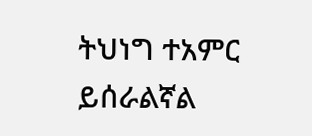ትህነግ ተአምር ይሰራልኛል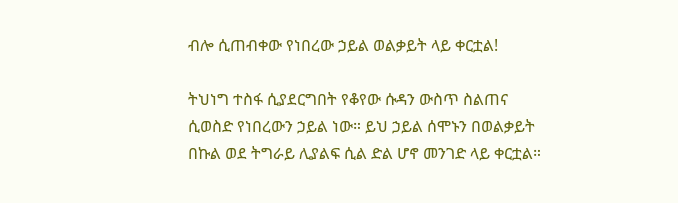ብሎ ሲጠብቀው የነበረው ኃይል ወልቃይት ላይ ቀርቷል!

ትህነግ ተስፋ ሲያደርግበት የቆየው ሱዳን ውስጥ ስልጠና ሲወስድ የነበረውን ኃይል ነው። ይህ ኃይል ሰሞኑን በወልቃይት በኩል ወደ ትግራይ ሊያልፍ ሲል ድል ሆኖ መንገድ ላይ ቀርቷል።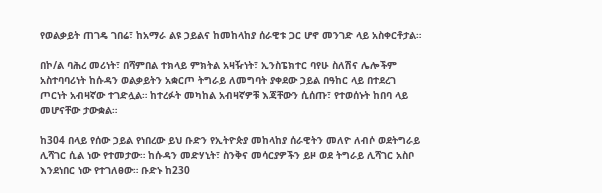የወልቃይት ጠገዴ ገበሬ፣ ከአማራ ልዩ ኃይልና ከመከላከያ ሰራዊቱ ጋር ሆኖ መንገድ ላይ አስቀርቶታል።

በኮ/ል ባሕረ መሪነት፣ በሻምበል ተክላይ ምክትል አዛዥነት፣ ኢንስፔክተር ባየሁ ስለሽና ሌሎችም አስተባባሪነት ከሱዳን ወልቃይትን አቋርጦ ትግራይ ለመግባት ያቀደው ኃይል በዓከር ላይ በተደረገ ጦርነት አብዛኛው ተገድሏል። ከተረፉት መካከል አብዛኛዎቹ እጃቸውን ሲሰጡ፣ የተወሰኑት ከበባ ላይ መሆናቸው ታውቋል።

ከ304 በላይ የሰው ኃይል የነበረው ይህ ቡድን የኢትዮጵያ መከላከያ ሰራዊትን መለዮ ለብሶ ወደትግራይ ሊሻገር ሲል ነው የተመታው። ከሱዳን መድሃኒት፣ ስንቅና መሳርያዎችን ይዞ ወደ ትግራይ ሊሻገር አስቦ እንደነበር ነው የተገለፀው። ቡድኑ ከ230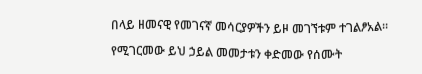በላይ ዘመናዊ የመገናኛ መሳርያዎችን ይዞ መገኘቱም ተገልፆአል።

የሚገርመው ይህ ኃይል መመታቱን ቀድመው የሰሙት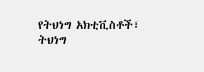የትህነግ አክቲቪስቶች፣ ትህነግ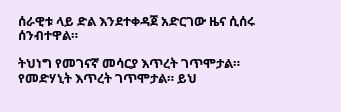ሰራዊቱ ላይ ድል እንደተቀዳጀ አድርገው ዜና ሲሰሩ ሰንብተዋል።

ትህነግ የመገናኛ መሳርያ እጥረት ገጥሞታል። የመድሃኒት እጥረት ገጥሞታል። ይህ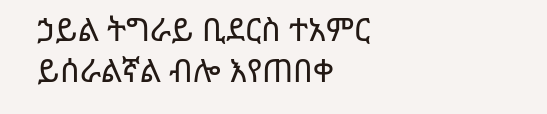ኃይል ትግራይ ቢደርስ ተአምር ይሰራልኛል ብሎ እየጠበቀ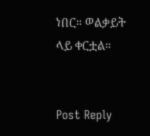ነበር። ወልቃይት ላይ ቀርቷል።


Post Reply